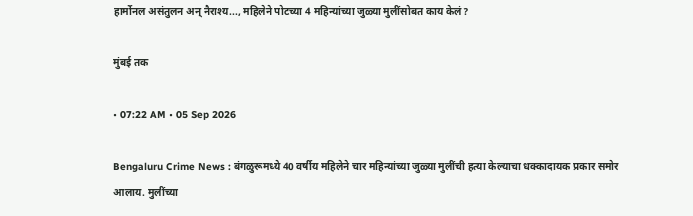हार्मोनल असंतुलन अन् नैराश्य..., महिलेने पोटच्या 4 महिन्यांच्या जुळ्या मुलींसोबत काय केलं?

मुंबई तक

• 07:22 AM • 05 Sep 2026

Bengaluru Crime News : बंगळुरूमध्ये 40 वर्षीय महिलेने चार महिन्यांच्या जुळ्या मुलींची हत्या केल्याचा धक्कादायक प्रकार समोर आलाय. मुलींच्या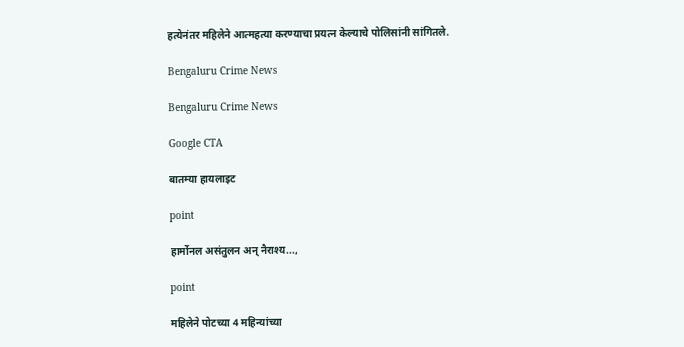हत्येनंतर महिलेने आत्महत्या करण्याचा प्रयत्न केल्याचे पोलिसांनी सांगितले.

Bengaluru Crime News

Bengaluru Crime News

Google CTA

बातम्या हायलाइट

point

हार्मोनल असंतुलन अन् नैराश्य...,

point

महिलेने पोटच्या 4 महिन्यांच्या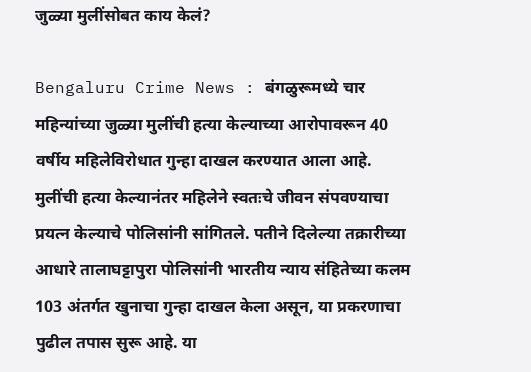जुळ्या मुलींसोबत काय केलं?

Bengaluru Crime News : बंगळुरूमध्ये चार महिन्यांच्या जुळ्या मुलींची हत्या केल्याच्या आरोपावरून 40 वर्षीय महिलेविरोधात गुन्हा दाखल करण्यात आला आहे. मुलींची हत्या केल्यानंतर महिलेने स्वतःचे जीवन संपवण्याचा प्रयत्न केल्याचे पोलिसांनी सांगितले. पतीने दिलेल्या तक्रारीच्या आधारे तालाघट्टापुरा पोलिसांनी भारतीय न्याय संहितेच्या कलम 103 अंतर्गत खुनाचा गुन्हा दाखल केला असून, या प्रकरणाचा पुढील तपास सुरू आहे. या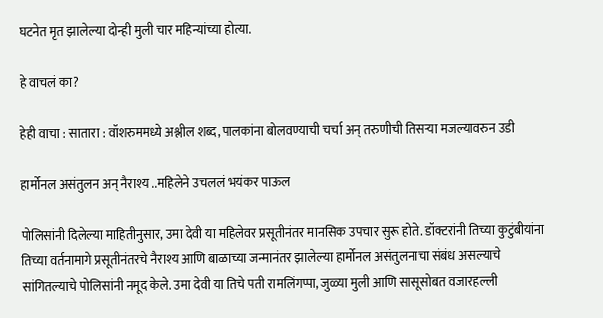घटनेत मृत झालेल्या दोन्ही मुली चार महिन्यांच्या होत्या.

हे वाचलं का?

हेही वाचा : सातारा : वॉशरुममध्ये अश्लील शब्द, पालकांना बोलवण्याची चर्चा अन् तरुणीची तिसऱ्या मजल्यावरुन उडी

हार्मोनल असंतुलन अन् नैराश्य ..महिलेने उचललं भयंकर पाऊल

पोलिसांनी दिलेल्या माहितीनुसार, उमा देवी या महिलेवर प्रसूतीनंतर मानसिक उपचार सुरू होते. डॉक्टरांनी तिच्या कुटुंबीयांना तिच्या वर्तनामागे प्रसूतीनंतरचे नैराश्य आणि बाळाच्या जन्मानंतर झालेल्या हार्मोनल असंतुलनाचा संबंध असल्याचे सांगितल्याचे पोलिसांनी नमूद केले. उमा देवी या तिचे पती रामलिंगप्पा, जुळ्या मुली आणि सासूसोबत वजारहल्ली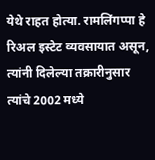येथे राहत होत्या. रामलिंगप्पा हे रिअल इस्टेट व्यवसायात असून, त्यांनी दिलेल्या तक्रारीनुसार त्यांचे 2002 मध्ये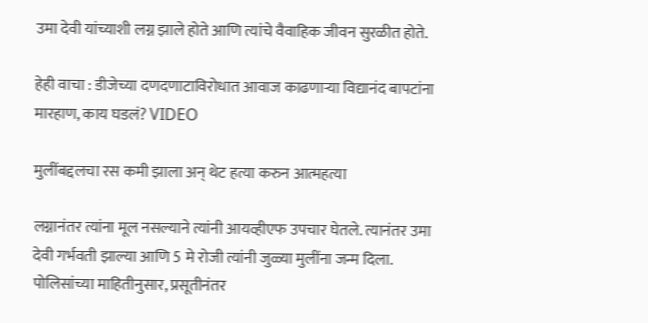उमा देवी यांच्याशी लग्न झाले होते आणि त्यांचे वैवाहिक जीवन सुरळीत होते.

हेही वाचा : डीजेच्या दणदणाटाविरोधात आवाज काढणाऱ्या विद्यानंद बापटांना मारहाण, काय घडलं? VIDEO

मुलींबद्दलचा रस कमी झाला अन् थेट हत्या करुन आत्महत्या

लग्नानंतर त्यांना मूल नसल्याने त्यांनी आयव्हीएफ उपचार घेतले. त्यानंतर उमा देवी गर्भवती झाल्या आणि 5 मे रोजी त्यांनी जुळ्या मुलींना जन्म दिला. पोलिसांच्या माहितीनुसार, प्रसूतीनंतर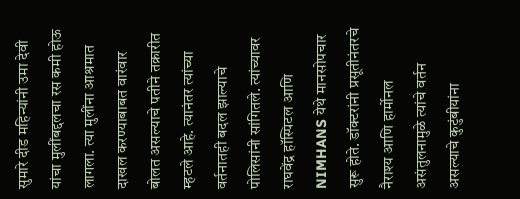सुमारे दीड महिन्यांनी उमा देवी यांचा मुलींबद्दलचा रस कमी होऊ लागला. त्या मुलींना आश्रमात दाखल करण्याबाबत वारंवार बोलत असल्याचे पतीने तक्रारीत म्हटले आहे. त्यानंतर त्यांच्या वर्तनातही बदल झाल्याचे पोलिसांनी सांगितले. त्यांच्यावर राघवेंद्र हॉस्पिटल आणि NIMHANS येथे मानसोपचार सुरू होते. डॉक्टरांनी प्रसूतीनंतरचे नैराश्य आणि हार्मोनल असंतुलनामुळे त्यांचे वर्तन असल्याचे कुटुंबीयांना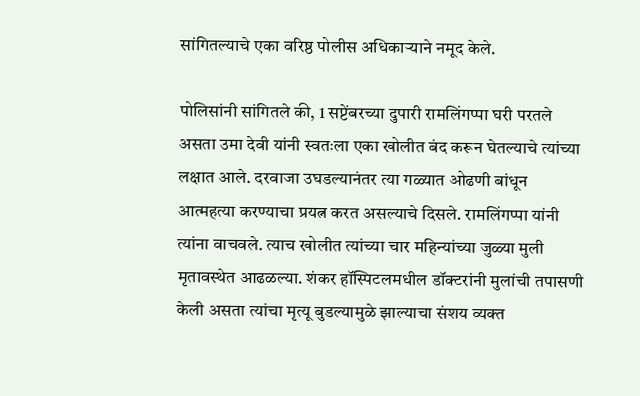सांगितल्याचे एका वरिष्ठ पोलीस अधिकाऱ्याने नमूद केले.

पोलिसांनी सांगितले की, 1 सप्टेंबरच्या दुपारी रामलिंगप्पा घरी परतले असता उमा देवी यांनी स्वतःला एका खोलीत बंद करून घेतल्याचे त्यांच्या लक्षात आले. दरवाजा उघडल्यानंतर त्या गळ्यात ओढणी बांधून आत्महत्या करण्याचा प्रयत्न करत असल्याचे दिसले. रामलिंगप्पा यांनी त्यांना वाचवले. त्याच खोलीत त्यांच्या चार महिन्यांच्या जुळ्या मुली मृतावस्थेत आढळल्या. शंकर हॉस्पिटलमधील डॉक्टरांनी मुलांची तपासणी केली असता त्यांचा मृत्यू बुडल्यामुळे झाल्याचा संशय व्यक्त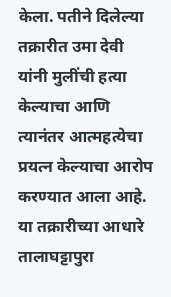केला. पतीने दिलेल्या तक्रारीत उमा देवी यांनी मुलींची हत्या केल्याचा आणि त्यानंतर आत्महत्येचा प्रयत्न केल्याचा आरोप करण्यात आला आहे. या तक्रारीच्या आधारे तालाघट्टापुरा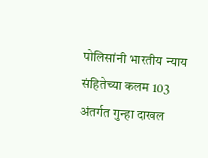पोलिसांनी भारतीय न्याय संहितेच्या कलम 103 अंतर्गत गुन्हा दाखल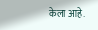केला आहे.